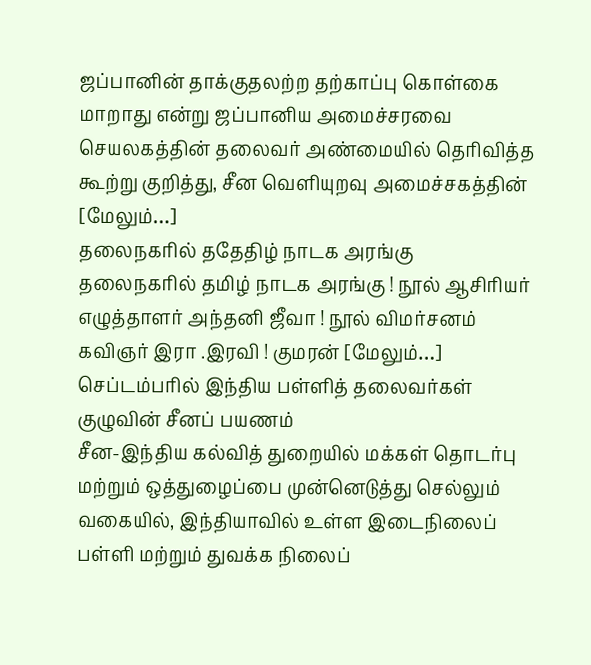ஜப்பானின் தாக்குதலற்ற தற்காப்பு கொள்கை மாறாது என்று ஜப்பானிய அமைச்சரவை செயலகத்தின் தலைவர் அண்மையில் தெரிவித்த கூற்று குறித்து, சீன வெளியுறவு அமைச்சகத்தின் [மேலும்…]
தலைநகரில் ததேதிழ் நாடக அரங்கு
தலைநகரில் தமிழ் நாடக அரங்கு ! நூல் ஆசிரியர் எழுத்தாளர் அந்தனி ஜீவா ! நூல் விமர்சனம் கவிஞர் இரா .இரவி ! குமரன் [மேலும்…]
செப்டம்பரில் இந்திய பள்ளித் தலைவர்கள் குழுவின் சீனப் பயணம்
சீன-இந்திய கல்வித் துறையில் மக்கள் தொடர்பு மற்றும் ஒத்துழைப்பை முன்னெடுத்து செல்லும் வகையில், இந்தியாவில் உள்ள இடைநிலைப் பள்ளி மற்றும் துவக்க நிலைப்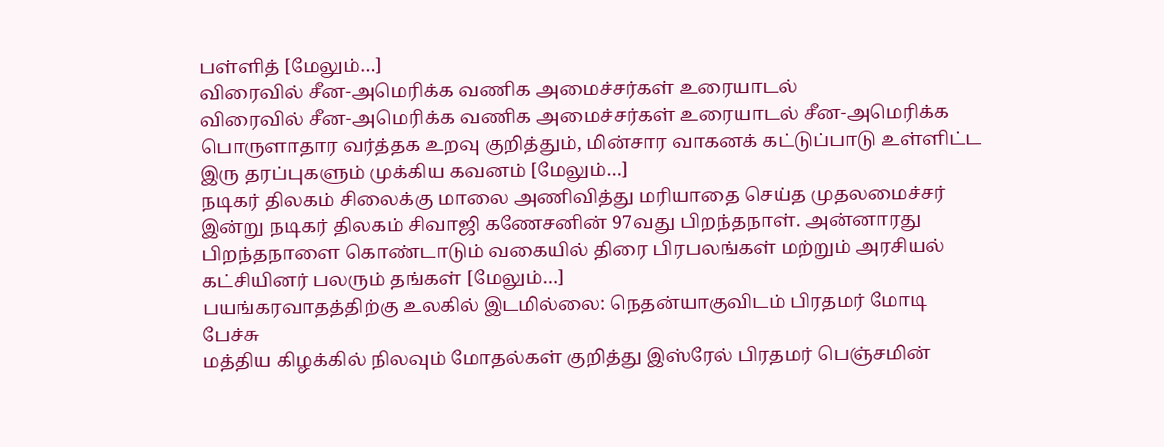பள்ளித் [மேலும்…]
விரைவில் சீன-அமெரிக்க வணிக அமைச்சர்கள் உரையாடல்
விரைவில் சீன-அமெரிக்க வணிக அமைச்சர்கள் உரையாடல் சீன-அமெரிக்க பொருளாதார வர்த்தக உறவு குறித்தும், மின்சார வாகனக் கட்டுப்பாடு உள்ளிட்ட இரு தரப்புகளும் முக்கிய கவனம் [மேலும்…]
நடிகர் திலகம் சிலைக்கு மாலை அணிவித்து மரியாதை செய்த முதலமைச்சர்
இன்று நடிகர் திலகம் சிவாஜி கணேசனின் 97வது பிறந்தநாள். அன்னாரது பிறந்தநாளை கொண்டாடும் வகையில் திரை பிரபலங்கள் மற்றும் அரசியல் கட்சியினர் பலரும் தங்கள் [மேலும்…]
பயங்கரவாதத்திற்கு உலகில் இடமில்லை: நெதன்யாகுவிடம் பிரதமர் மோடி பேச்சு
மத்திய கிழக்கில் நிலவும் மோதல்கள் குறித்து இஸ்ரேல் பிரதமர் பெஞ்சமின்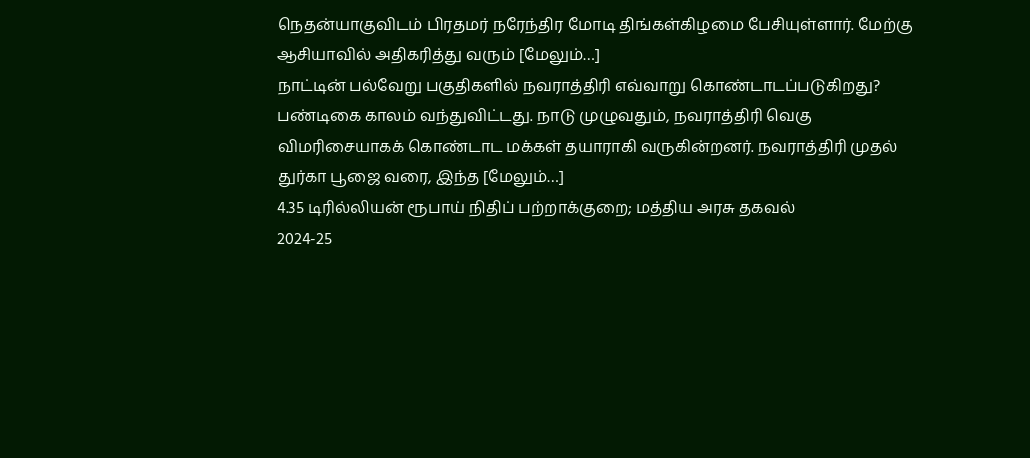நெதன்யாகுவிடம் பிரதமர் நரேந்திர மோடி திங்கள்கிழமை பேசியுள்ளார். மேற்கு ஆசியாவில் அதிகரித்து வரும் [மேலும்…]
நாட்டின் பல்வேறு பகுதிகளில் நவராத்திரி எவ்வாறு கொண்டாடப்படுகிறது?
பண்டிகை காலம் வந்துவிட்டது. நாடு முழுவதும், நவராத்திரி வெகு விமரிசையாகக் கொண்டாட மக்கள் தயாராகி வருகின்றனர். நவராத்திரி முதல் துர்கா பூஜை வரை, இந்த [மேலும்…]
4.35 டிரில்லியன் ரூபாய் நிதிப் பற்றாக்குறை; மத்திய அரசு தகவல்
2024-25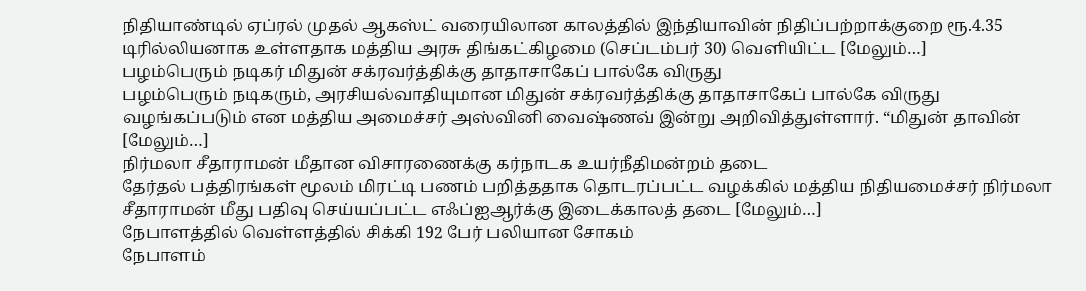நிதியாண்டில் ஏப்ரல் முதல் ஆகஸ்ட் வரையிலான காலத்தில் இந்தியாவின் நிதிப்பற்றாக்குறை ரூ.4.35 டிரில்லியனாக உள்ளதாக மத்திய அரசு திங்கட்கிழமை (செப்டம்பர் 30) வெளியிட்ட [மேலும்…]
பழம்பெரும் நடிகர் மிதுன் சக்ரவர்த்திக்கு தாதாசாகேப் பால்கே விருது
பழம்பெரும் நடிகரும், அரசியல்வாதியுமான மிதுன் சக்ரவர்த்திக்கு தாதாசாகேப் பால்கே விருது வழங்கப்படும் என மத்திய அமைச்சர் அஸ்வினி வைஷ்ணவ் இன்று அறிவித்துள்ளார். “மிதுன் தாவின் [மேலும்…]
நிர்மலா சீதாராமன் மீதான விசாரணைக்கு கர்நாடக உயர்நீதிமன்றம் தடை
தேர்தல் பத்திரங்கள் மூலம் மிரட்டி பணம் பறித்ததாக தொடரப்பட்ட வழக்கில் மத்திய நிதியமைச்சர் நிர்மலா சீதாராமன் மீது பதிவு செய்யப்பட்ட எஃப்ஐஆர்க்கு இடைக்காலத் தடை [மேலும்…]
நேபாளத்தில் வெள்ளத்தில் சிக்கி 192 பேர் பலியான சோகம்
நேபாளம்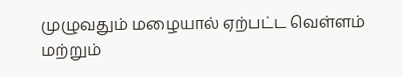முழுவதும் மழையால் ஏற்பட்ட வெள்ளம் மற்றும்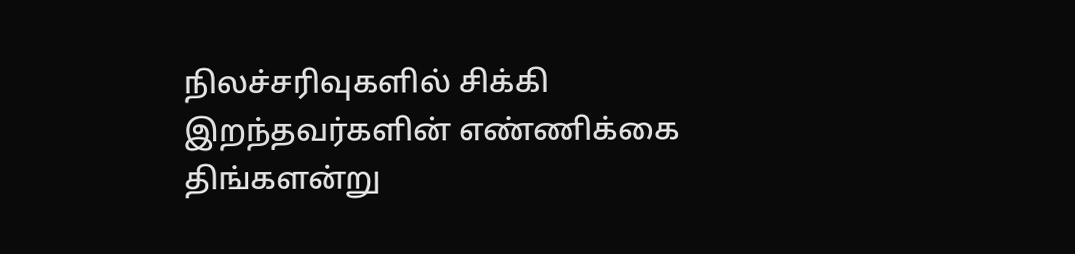நிலச்சரிவுகளில் சிக்கி இறந்தவர்களின் எண்ணிக்கை திங்களன்று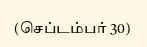(செப்டம்பர் 30)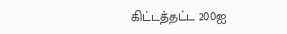கிட்டத்தட்ட 200ஐ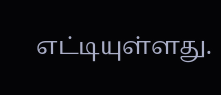எட்டியுள்ளது.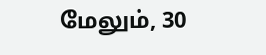மேலும், 30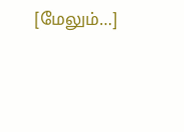[மேலும்…]